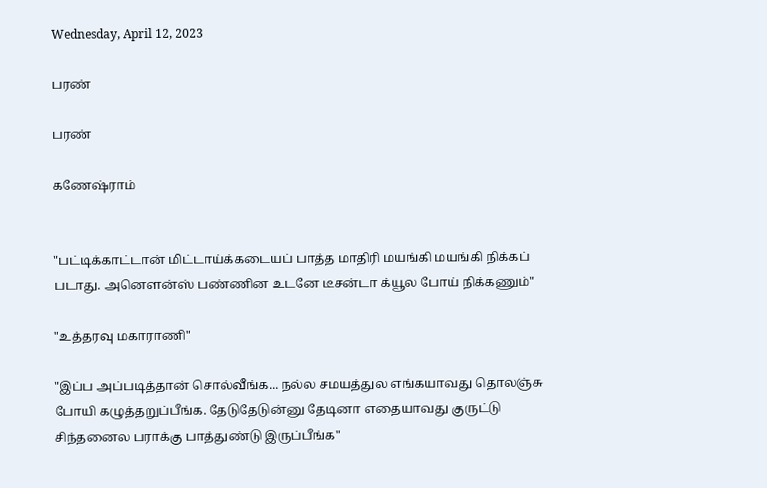Wednesday, April 12, 2023

பரண்

பரண்

கணேஷ்ராம்


"பட்டிக்காட்டான் மிட்டாய்க்கடையப் பாத்த மாதிரி மயங்கி மயங்கி நிக்கப் படாது. அனௌன்ஸ் பண்ணின உடனே டீசன்டா க்யூல போய் நிக்கணும்"

"உத்தரவு மகாராணி"

"இப்ப அப்படித்தான் சொல்வீங்க... நல்ல சமயத்துல எங்கயாவது தொலஞ்சு போயி கழுத்தறுப்பீங்க. தேடுதேடுன்னு தேடினா எதையாவது குருட்டு சிந்தனைல பராக்கு பாத்துண்டு இருப்பீங்க"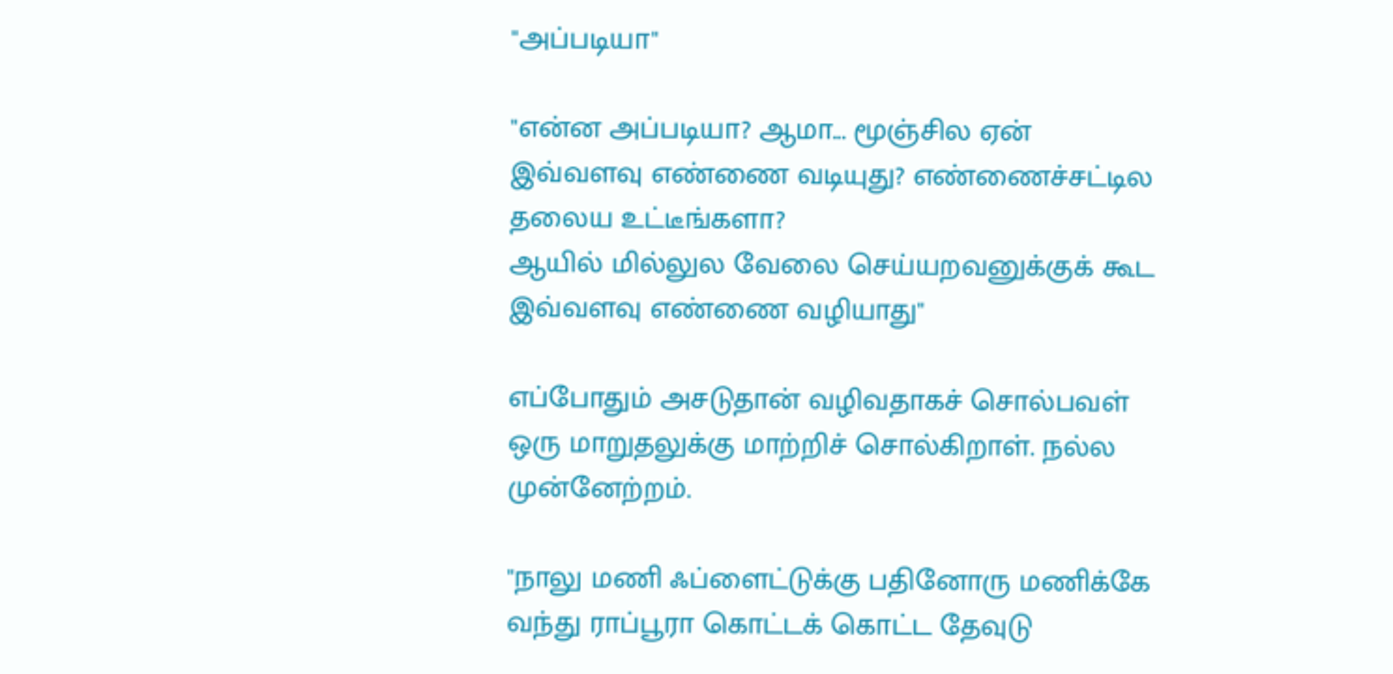"அப்படியா"

"என்ன அப்படியா? ஆமா... மூஞ்சில ஏன் இவ்வளவு எண்ணை வடியுது? எண்ணைச்சட்டில தலைய உட்டீங்களா?
ஆயில் மில்லுல வேலை செய்யறவனுக்குக் கூட இவ்வளவு எண்ணை வழியாது"

எப்போதும் அசடுதான் வழிவதாகச் சொல்பவள் ஒரு மாறுதலுக்கு மாற்றிச் சொல்கிறாள். நல்ல முன்னேற்றம்.

"நாலு மணி ஃப்ளைட்டுக்கு பதினோரு மணிக்கே வந்து ராப்பூரா கொட்டக் கொட்ட தேவுடு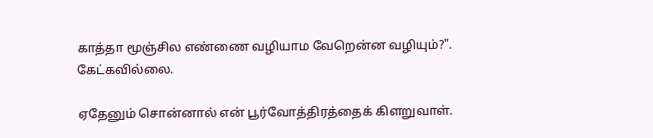காத்தா மூஞ்சில எண்ணை வழியாம வேறென்ன வழியும்?". கேட்கவில்லை.

ஏதேனும் சொன்னால் என் பூர்வோத்திரத்தைக் கிளறுவாள்.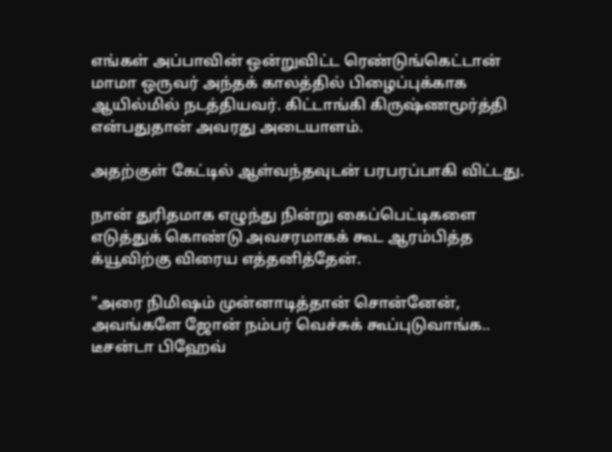எங்கள் அப்பாவின் ஒன்றுவிட்ட ரெண்டுங்கெட்டான் மாமா ஒருவர் அந்தக் காலத்தில் பிழைப்புக்காக ஆயில்மில் நடத்தியவர். கிட்டாங்கி கிருஷ்ணமூர்த்தி என்பதுதான் அவரது அடையாளம்.

அதற்குள் கேட்டில் ஆள்வந்தவுடன் பரபரப்பாகி விட்டது.

நான் துரிதமாக எழுந்து நின்று கைப்பெட்டிகளை எடுத்துக் கொண்டு அவசரமாகக் கூட ஆரம்பித்த க்யூவிற்கு விரைய எத்தனித்தேன்.

"அரை நிமிஷம் முன்னாடித்தான் சொன்னேன், அவங்களே ஜோன் நம்பர் வெச்சுக் கூப்புடுவாங்க..  டீசன்டா பிஹேவ்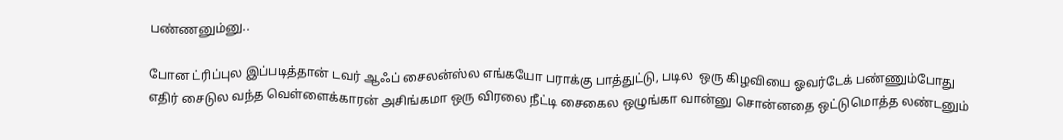பண்ணனும்னு..

போன ட்ரிப்புல இப்படித்தான் டவர் ஆஃப் சைலன்ஸ்ல எங்கயோ பராக்கு பாத்துட்டு, படில  ஒரு கிழவியை ஓவர்டேக் பண்ணும்போது எதிர் சைடுல வந்த வெள்ளைக்காரன் அசிங்கமா ஒரு விரலை நீட்டி சைகைல ஒழுங்கா வான்னு சொன்னதை ஒட்டுமொத்த லண்டனும்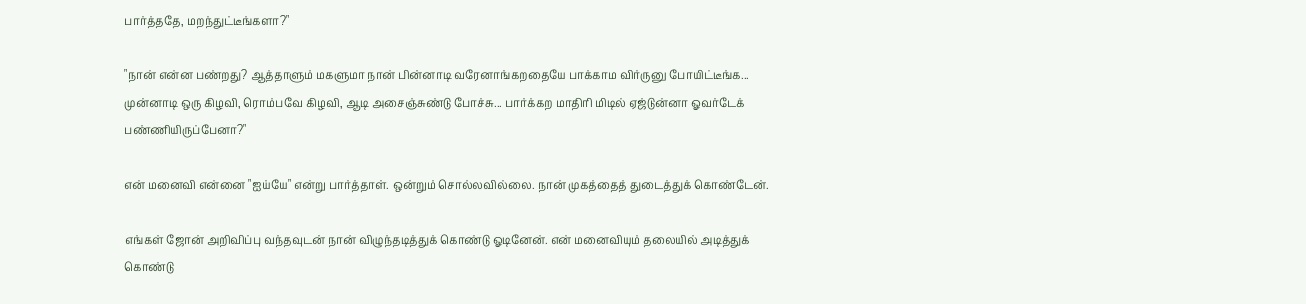பார்த்ததே, மறந்துட்டீங்களா?"

"நான் என்ன பண்றது? ஆத்தாளும் மகளுமா நான் பின்னாடி வரேனாங்கறதையே பாக்காம விர்ருனு போயிட்டீங்க... முன்னாடி ஒரு கிழவி, ரொம்பவே கிழவி, ஆடி அசைஞ்சுண்டு போச்சு... பார்க்கற மாதிரி மிடில் ஏஜ்டுன்னா ஓவர்டேக் பண்ணியிருப்பேனா?"

என் மனைவி என்னை "ஐய்யே" என்று பார்த்தாள். ஒன்றும் சொல்லவில்லை. நான் முகத்தைத் துடைத்துக் கொண்டேன்.

எங்கள் ஜோன் அறிவிப்பு வந்தவுடன் நான் விழுந்தடித்துக் கொண்டு ஓடினேன். என் மனைவியும் தலையில் அடித்துக் கொண்டு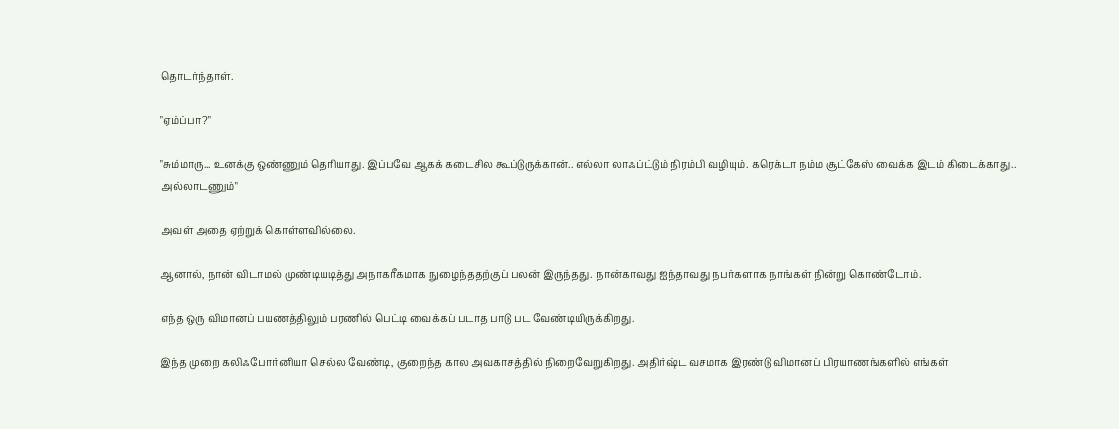தொடர்ந்தாள்.

"ஏம்ப்பா?"

"சும்மாரு... உனக்கு ஒண்ணும் தெரியாது. இப்பவே ஆகக் கடைசில கூப்டுருக்கான்.. எல்லா லாஃப்ட்டும் நிரம்பி வழியும். கரெக்டா நம்ம சூட்கேஸ் வைக்க இடம் கிடைக்காது.. அல்லாடணும்"

அவள் அதை ஏற்றுக் கொள்ளவில்லை.

ஆனால், நான் விடாமல் முண்டியடித்து அநாகரீகமாக நுழைந்ததற்குப் பலன் இருந்தது. நான்காவது ஐந்தாவது நபர்களாக நாங்கள் நின்று கொண்டோம்.

எந்த ஒரு விமானப் பயணத்திலும் பரணில் பெட்டி வைக்கப் படாத பாடு பட வேண்டியிருக்கிறது.

இந்த முறை கலிஃபோர்னியா செல்ல வேண்டி, குறைந்த கால அவகாசத்தில் நிறைவேறுகிறது. அதிர்ஷ்ட வசமாக இரண்டு விமானப் பிரயாணங்களில் எங்கள்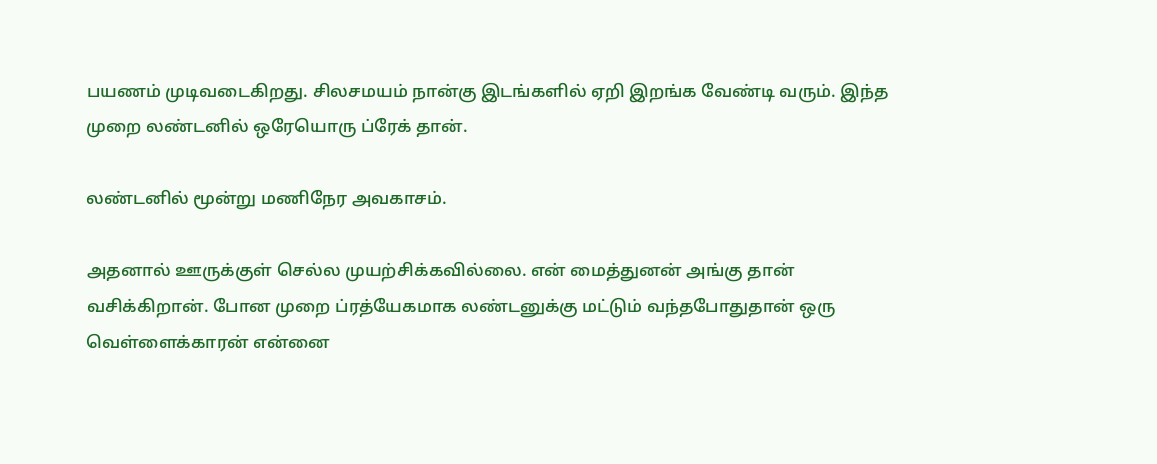பயணம் முடிவடைகிறது. சிலசமயம் நான்கு இடங்களில் ஏறி இறங்க வேண்டி வரும். இந்த முறை லண்டனில் ஒரேயொரு ப்ரேக் தான்.

லண்டனில் மூன்று மணிநேர அவகாசம்.

அதனால் ஊருக்குள் செல்ல முயற்சிக்கவில்லை. என் மைத்துனன் அங்கு தான் வசிக்கிறான். போன முறை ப்ரத்யேகமாக லண்டனுக்கு மட்டும் வந்தபோதுதான் ஒரு வெள்ளைக்காரன் என்னை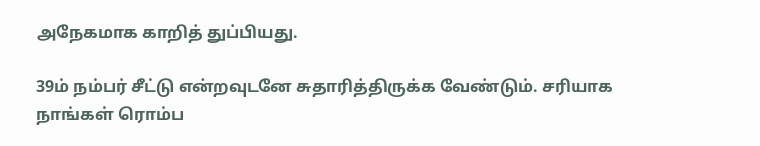அநேகமாக காறித் துப்பியது.

39ம் நம்பர் சீட்டு என்றவுடனே சுதாரித்திருக்க வேண்டும். சரியாக நாங்கள் ரொம்ப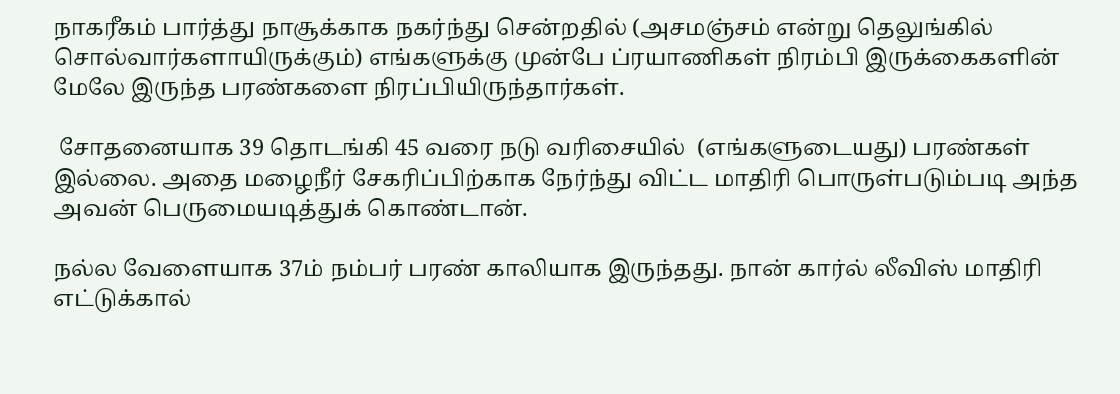நாகரீகம் பார்த்து நாசூக்காக நகர்ந்து சென்றதில் (அசமஞ்சம் என்று தெலுங்கில் சொல்வார்களாயிருக்கும்) எங்களுக்கு முன்பே ப்ரயாணிகள் நிரம்பி இருக்கைகளின் மேலே இருந்த பரண்களை நிரப்பியிருந்தார்கள்.

 சோதனையாக 39 தொடங்கி 45 வரை நடு வரிசையில்  (எங்களுடையது) பரண்கள் இல்லை. அதை மழைநீர் சேகரிப்பிற்காக நேர்ந்து விட்ட மாதிரி பொருள்படும்படி அந்த அவன் பெருமையடித்துக் கொண்டான்.

நல்ல வேளையாக 37ம் நம்பர் பரண் காலியாக இருந்தது. நான் கார்ல் லீவிஸ் மாதிரி எட்டுக்கால்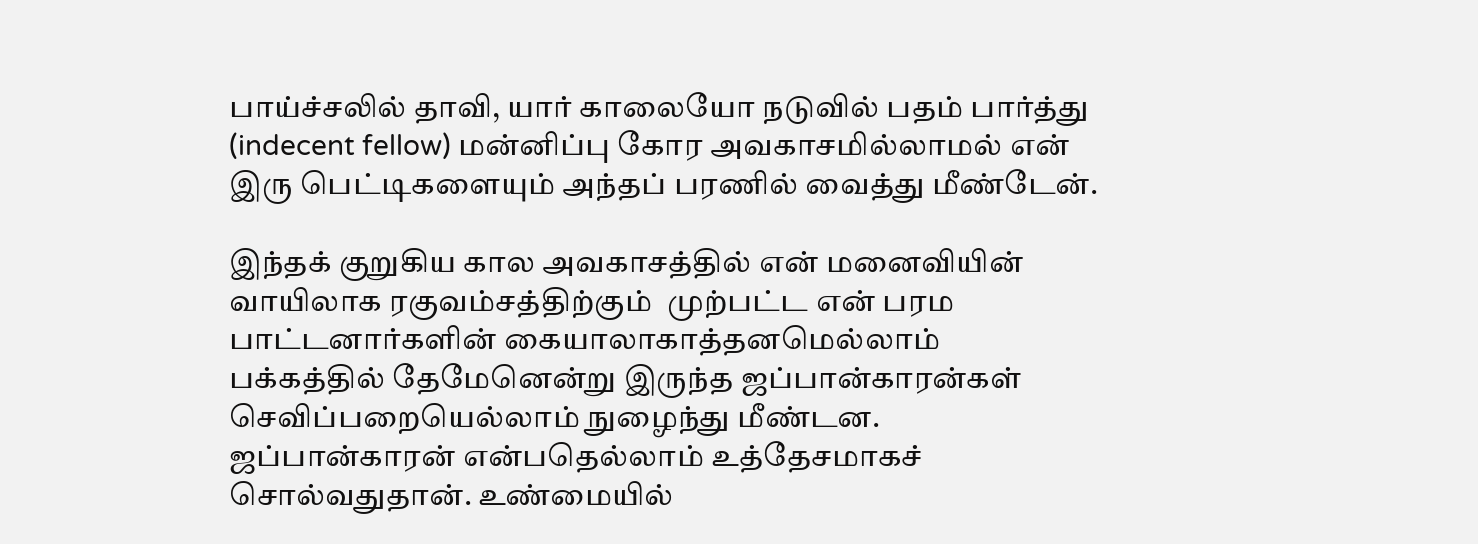பாய்ச்சலில் தாவி, யார் காலையோ நடுவில் பதம் பார்த்து  (indecent fellow) மன்னிப்பு கோர அவகாசமில்லாமல் என் இரு பெட்டிகளையும் அந்தப் பரணில் வைத்து மீண்டேன்.

இந்தக் குறுகிய கால அவகாசத்தில் என் மனைவியின் வாயிலாக ரகுவம்சத்திற்கும்  முற்பட்ட என் பரம பாட்டனார்களின் கையாலாகாத்தனமெல்லாம் பக்கத்தில் தேமேனென்று இருந்த ஜப்பான்காரன்கள் செவிப்பறையெல்லாம் நுழைந்து மீண்டன.  ஜப்பான்காரன் என்பதெல்லாம் உத்தேசமாகச் சொல்வதுதான். உண்மையில்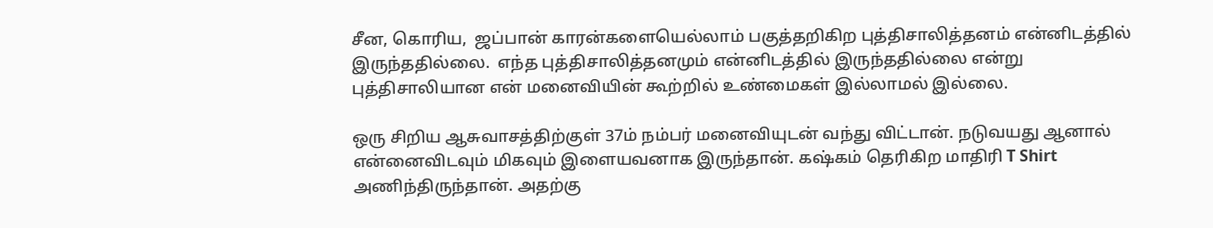சீன, கொரிய,  ஜப்பான் காரன்களையெல்லாம் பகுத்தறிகிற புத்திசாலித்தனம் என்னிடத்தில் இருந்ததில்லை.  எந்த புத்திசாலித்தனமும் என்னிடத்தில் இருந்ததில்லை என்று புத்திசாலியான என் மனைவியின் கூற்றில் உண்மைகள் இல்லாமல் இல்லை.

ஒரு சிறிய ஆசுவாசத்திற்குள் 37ம் நம்பர் மனைவியுடன் வந்து விட்டான். நடுவயது ஆனால் என்னைவிடவும் மிகவும் இளையவனாக இருந்தான். கஷ்கம் தெரிகிற மாதிரி T Shirt அணிந்திருந்தான். அதற்கு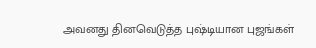அவனது தினவெடுத்த புஷ்டியான புஜங்கள்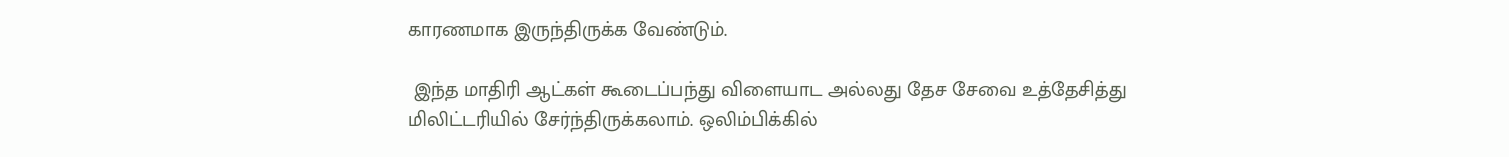காரணமாக இருந்திருக்க வேண்டும்.

 இந்த மாதிரி ஆட்கள் கூடைப்பந்து விளையாட அல்லது தேச சேவை உத்தேசித்து மிலிட்டரியில் சேர்ந்திருக்கலாம். ஒலிம்பிக்கில்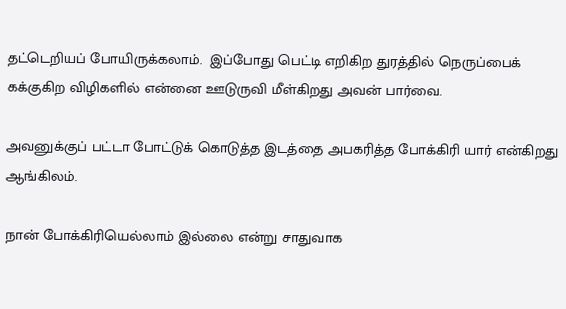தட்டெறியப் போயிருக்கலாம்.  இப்போது பெட்டி எறிகிற துரத்தில் நெருப்பைக் கக்குகிற விழிகளில் என்னை ஊடுருவி மீள்கிறது அவன் பார்வை.

அவனுக்குப் பட்டா போட்டுக் கொடுத்த இடத்தை அபகரித்த போக்கிரி யார் என்கிறது ஆங்கிலம்.

நான் போக்கிரியெல்லாம் இல்லை என்று சாதுவாக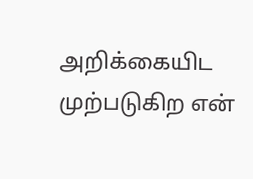அறிக்கையிட முற்படுகிற என்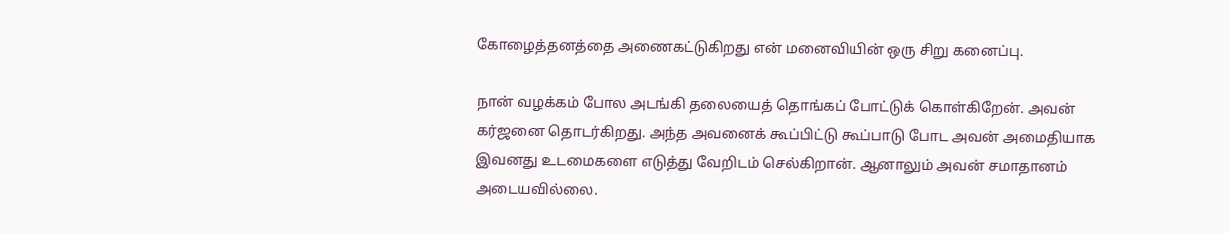கோழைத்தனத்தை அணைகட்டுகிறது என் மனைவியின் ஒரு சிறு கனைப்பு.

நான் வழக்கம் போல அடங்கி தலையைத் தொங்கப் போட்டுக் கொள்கிறேன். அவன் கர்ஜனை தொடர்கிறது. அந்த அவனைக் கூப்பிட்டு கூப்பாடு போட அவன் அமைதியாக இவனது உடமைகளை எடுத்து வேறிடம் செல்கிறான். ஆனாலும் அவன் சமாதானம் அடையவில்லை.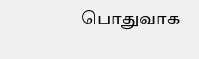பொதுவாக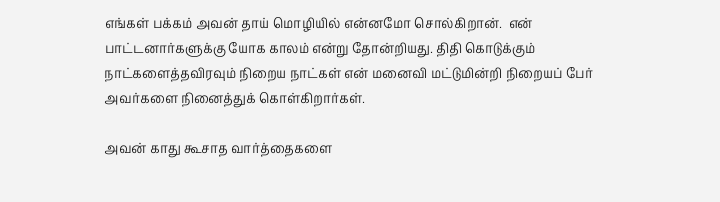எங்கள் பக்கம் அவன் தாய் மொழியில் என்னமோ சொல்கிறான்.  என் பாட்டனார்களுக்கு யோக காலம் என்று தோன்றியது. திதி கொடுக்கும் நாட்களைத்தவிரவும் நிறைய நாட்கள் என் மனைவி மட்டுமின்றி நிறையப் பேர் அவர்களை நினைத்துக் கொள்கிறார்கள்.

அவன் காது கூசாத வார்த்தைகளை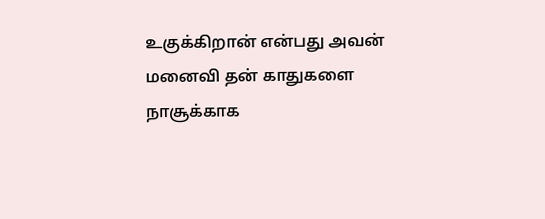உகுக்கிறான் என்பது அவன் மனைவி தன் காதுகளை நாசூக்காக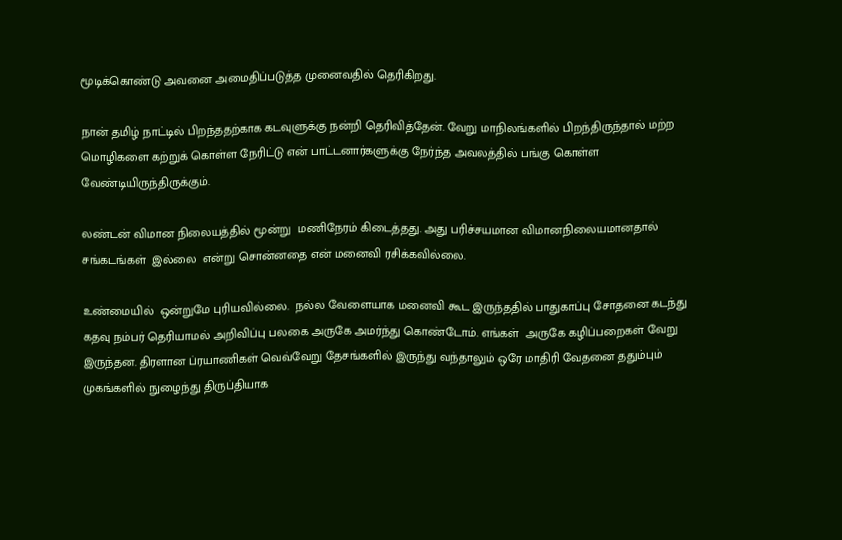மூடிக்கொண்டு அவனை அமைதிப்படுத்த முனைவதில் தெரிகிறது.

நான் தமிழ் நாட்டில் பிறந்ததற்காக கடவுளுக்கு நன்றி தெரிவித்தேன். வேறு மாநிலங்களில் பிறந்திருந்தால் மற்ற மொழிகளை கற்றுக் கொள்ள நேரிட்டு என் பாட்டனார்களுக்கு நேர்ந்த அவலத்தில் பங்கு கொள்ள வேண்டியிருந்திருக்கும்.

லண்டன் விமான நிலையத்தில் மூன்று  மணிநேரம் கிடைத்தது. அது பரிச்சயமான விமானநிலையமானதால் சங்கடங்கள்  இல்லை  என்று சொன்னதை என் மனைவி ரசிக்கவில்லை.

உண்மையில்  ஒன்றுமே புரியவில்லை.  நல்ல வேளையாக மனைவி கூட இருந்ததில் பாதுகாப்பு சோதனை கடந்து கதவு நம்பர் தெரியாமல் அறிவிப்பு பலகை அருகே அமர்ந்து கொண்டோம். எங்கள்  அருகே கழிப்பறைகள் வேறு இருந்தன. திரளான ப்ரயாணிகள் வெவ்வேறு தேசங்களில் இருந்து வந்தாலும் ஒரே மாதிரி வேதனை ததும்பும் முகங்களில் நுழைந்து திருப்தியாக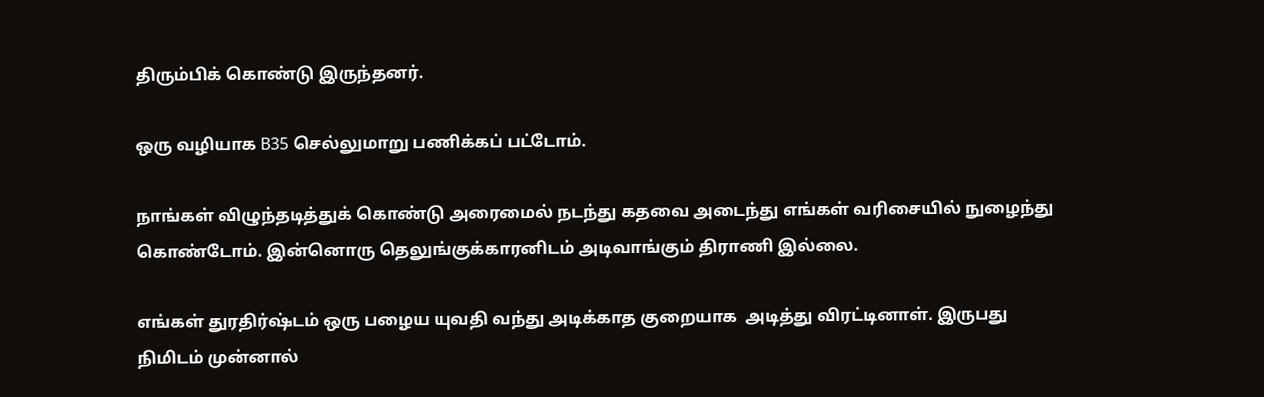திரும்பிக் கொண்டு இருந்தனர்.

ஒரு வழியாக B35 செல்லுமாறு பணிக்கப் பட்டோம்.

நாங்கள் விழுந்தடித்துக் கொண்டு அரைமைல் நடந்து கதவை அடைந்து எங்கள் வரிசையில் நுழைந்து கொண்டோம். இன்னொரு தெலுங்குக்காரனிடம் அடிவாங்கும் திராணி இல்லை.

எங்கள் துரதிர்ஷ்டம் ஒரு பழைய யுவதி வந்து அடிக்காத குறையாக  அடித்து விரட்டினாள். இருபது நிமிடம் முன்னால்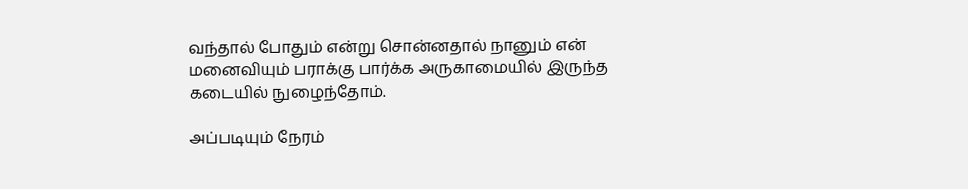வந்தால் போதும் என்று சொன்னதால் நானும் என் மனைவியும் பராக்கு பார்க்க அருகாமையில் இருந்த கடையில் நுழைந்தோம்.

அப்படியும் நேரம்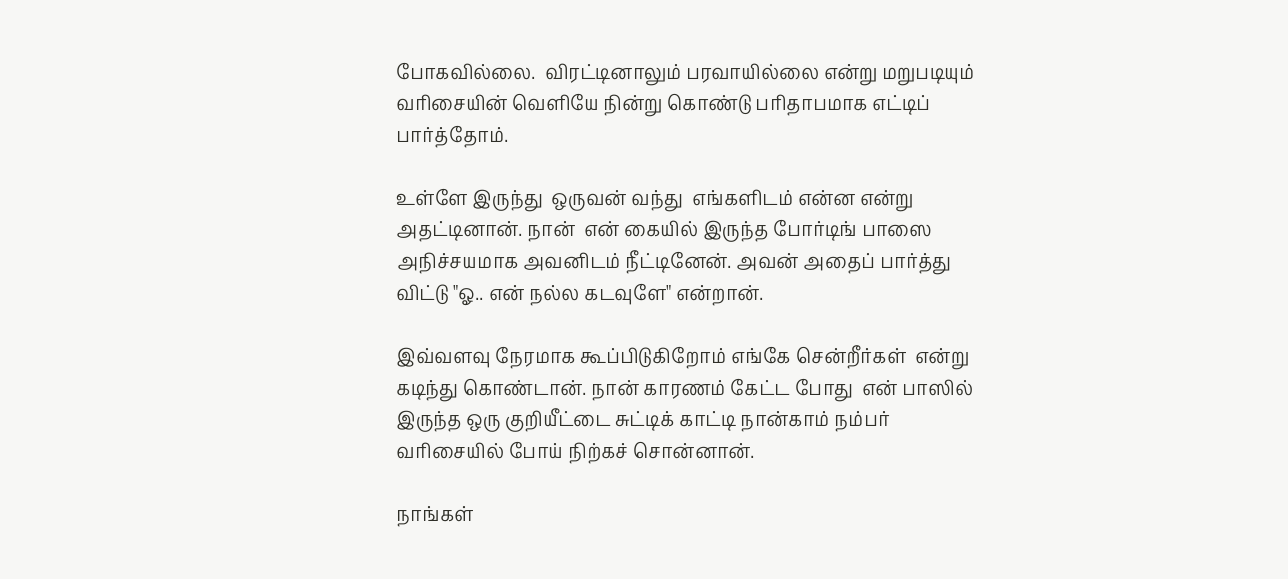போகவில்லை.  விரட்டினாலும் பரவாயில்லை என்று மறுபடியும் வரிசையின் வெளியே நின்று கொண்டு பரிதாபமாக எட்டிப் பார்த்தோம்.

உள்ளே இருந்து  ஒருவன் வந்து  எங்களிடம் என்ன என்று அதட்டினான். நான்  என் கையில் இருந்த போர்டிங் பாஸை அநிச்சயமாக அவனிடம் நீட்டினேன். அவன் அதைப் பார்த்து விட்டு "ஓ.. என் நல்ல கடவுளே" என்றான்.

இவ்வளவு நேரமாக கூப்பிடுகிறோம் எங்கே சென்றீர்கள்  என்று கடிந்து கொண்டான். நான் காரணம் கேட்ட போது  என் பாஸில் இருந்த ஒரு குறியீட்டை சுட்டிக் காட்டி நான்காம் நம்பர் வரிசையில் போய் நிற்கச் சொன்னான்.

நாங்கள்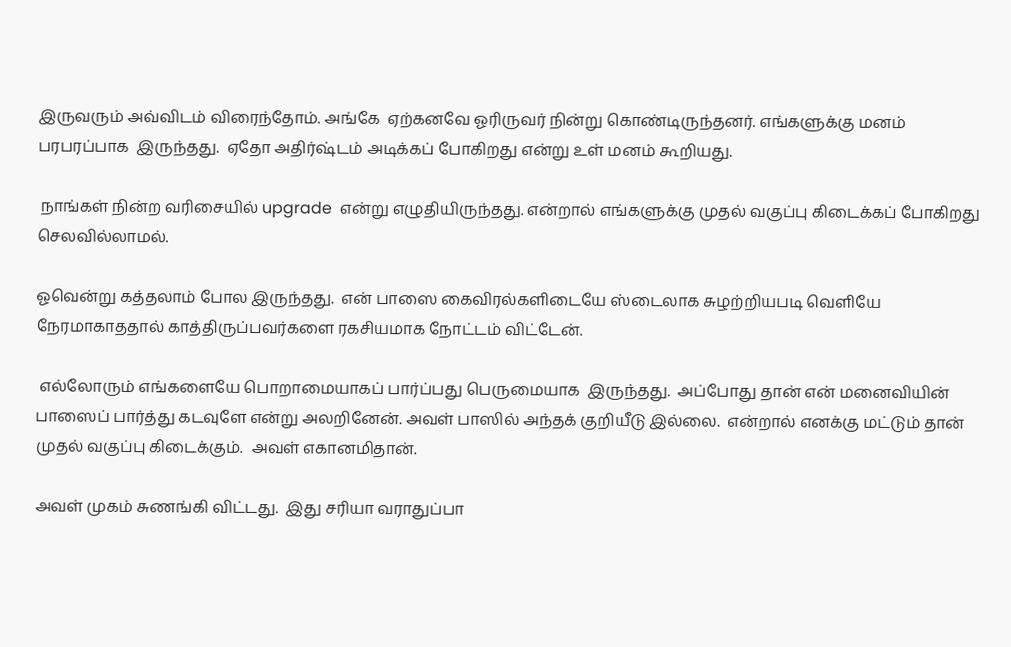இருவரும் அவ்விடம் விரைந்தோம். அங்கே  ஏற்கனவே ஓரிருவர் நின்று கொண்டிருந்தனர். எங்களுக்கு மனம் பரபரப்பாக  இருந்தது.  ஏதோ அதிர்ஷ்டம் அடிக்கப் போகிறது என்று உள் மனம் கூறியது.

 நாங்கள் நின்ற வரிசையில் upgrade  என்று எழுதியிருந்தது. என்றால் எங்களுக்கு முதல் வகுப்பு கிடைக்கப் போகிறது செலவில்லாமல்.

ஓவென்று கத்தலாம் போல இருந்தது.  என் பாஸை கைவிரல்களிடையே ஸ்டைலாக சுழற்றியபடி வெளியே நேரமாகாததால் காத்திருப்பவர்களை ரகசியமாக நோட்டம் விட்டேன்.

 எல்லோரும் எங்களையே பொறாமையாகப் பார்ப்பது பெருமையாக  இருந்தது.  அப்போது தான் என் மனைவியின் பாஸைப் பார்த்து கடவுளே என்று அலறினேன். அவள் பாஸில் அந்தக் குறியீடு இல்லை.  என்றால் எனக்கு மட்டும் தான் முதல் வகுப்பு கிடைக்கும்.  அவள் எகானமிதான்.

அவள் முகம் சுணங்கி விட்டது.  இது சரியா வராதுப்பா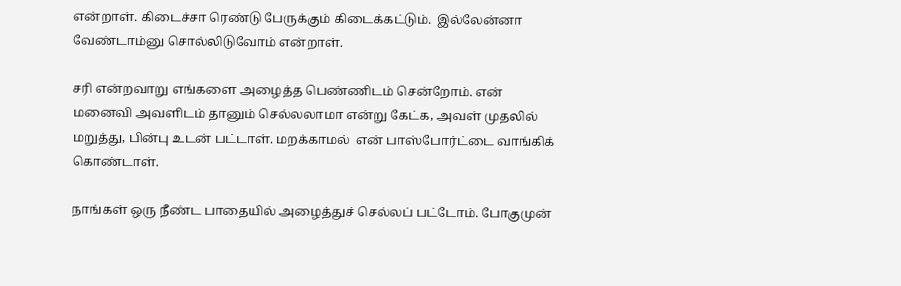என்றாள். கிடைச்சா ரெண்டு பேருக்கும் கிடைக்கட்டும்.  இல்லேன்னா வேண்டாம்னு சொல்லிடுவோம் என்றாள்.

சரி என்றவாறு எங்களை அழைத்த பெண்ணிடம் சென்றோம். என் மனைவி அவளிடம் தானும் செல்லலாமா என்று கேட்க, அவள் முதலில் மறுத்து, பின்பு உடன் பட்டாள். மறக்காமல்  என் பாஸ்போர்ட்டை வாங்கிக் கொண்டாள்.

நாங்கள் ஒரு நீண்ட பாதையில் அழைத்துச் செல்லப் பட்டோம். போகுமுன்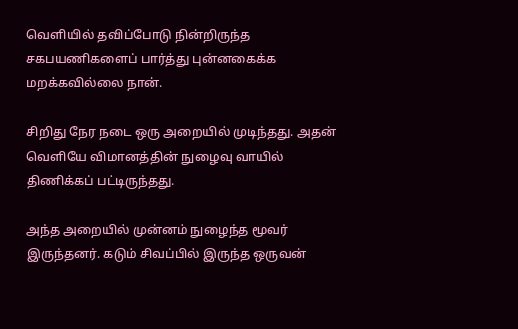வெளியில் தவிப்போடு நின்றிருந்த சகபயணிகளைப் பார்த்து புன்னகைக்க மறக்கவில்லை நான்.

சிறிது நேர நடை ஒரு அறையில் முடிந்தது. அதன் வெளியே விமானத்தின் நுழைவு வாயில் திணிக்கப் பட்டிருந்தது.

அந்த அறையில் முன்னம் நுழைந்த மூவர் இருந்தனர். கடும் சிவப்பில் இருந்த ஒருவன்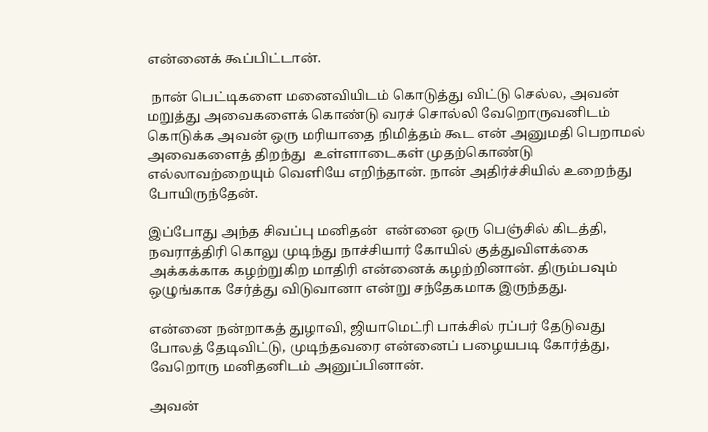என்னைக் கூப்பிட்டான்.

 நான் பெட்டிகளை மனைவியிடம் கொடுத்து விட்டு செல்ல, அவன் மறுத்து அவைகளைக் கொண்டு வரச் சொல்லி வேறொருவனிடம் கொடுக்க அவன் ஒரு மரியாதை நிமித்தம் கூட என் அனுமதி பெறாமல் அவைகளைத் திறந்து  உள்ளாடைகள் முதற்கொண்டு எல்லாவற்றையும் வெளியே எறிந்தான். நான் அதிர்ச்சியில் உறைந்து போயிருந்தேன்.

இப்போது அந்த சிவப்பு மனிதன்  என்னை ஒரு பெஞ்சில் கிடத்தி, நவராத்திரி கொலு முடிந்து நாச்சியார் கோயில் குத்துவிளக்கை அக்கக்காக கழற்றுகிற மாதிரி என்னைக் கழற்றினான். திரும்பவும் ஒழுங்காக சேர்த்து விடுவானா என்று சந்தேகமாக இருந்தது.

என்னை நன்றாகத் துழாவி, ஜியாமெட்ரி பாக்சில் ரப்பர் தேடுவது போலத் தேடிவிட்டு, முடிந்தவரை என்னைப் பழையபடி கோர்த்து, வேறொரு மனிதனிடம் அனுப்பினான்.

அவன்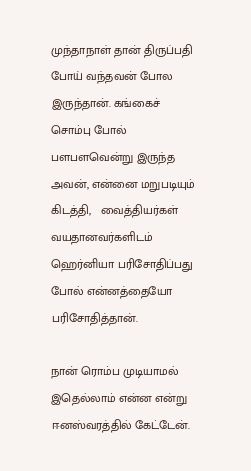முந்தாநாள் தான் திருப்பதி போய் வந்தவன் போல இருந்தான். கங்கைச் சொம்பு போல் பளபளவென்று இருந்த அவன், என்னை மறுபடியும் கிடத்தி,   வைத்தியர்கள் வயதானவர்களிடம் ஹெர்னியா பரிசோதிப்பது போல் என்னத்தையோ பரிசோதித்தான்.

நான் ரொம்ப முடியாமல் இதெல்லாம் என்ன என்று ஈனஸ்வரத்தில் கேட்டேன்.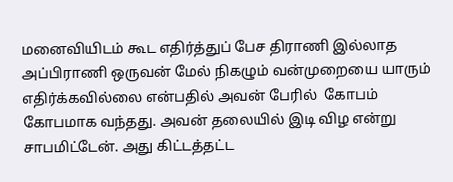மனைவியிடம் கூட எதிர்த்துப் பேச திராணி இல்லாத அப்பிராணி ஒருவன் மேல் நிகழும் வன்முறையை யாரும் எதிர்க்கவில்லை என்பதில் அவன் பேரில்  கோபம் கோபமாக வந்தது. அவன் தலையில் இடி விழ‌ என்று சாபமிட்டேன். அது கிட்டத்தட்ட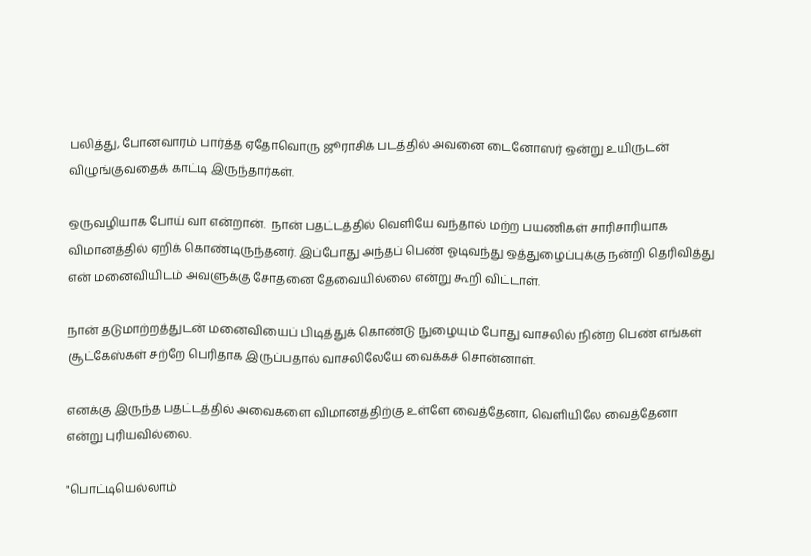பலித்து, போனவாரம் பார்த்த ஏதோவொரு ஜூராசிக் படத்தில் அவனை டைனோஸர் ஒன்று உயிருடன் விழுங்குவதைக் காட்டி இருந்தார்கள்.

ஒருவழியாக போய் வா என்றான்.  நான் பதட்டத்தில் வெளியே வந்தால் மற்ற பயணிகள் சாரிசாரியாக விமானத்தில் ஏறிக் கொண்டிருந்தனர். இப்போது அந்தப் பெண் ஓடிவந்து ஒத்துழைப்புக்கு நன்றி தெரிவித்து என் மனைவியிடம் அவளுக்கு சோதனை தேவையில்லை என்று கூறி விட்டாள்.

நான் தடுமாற்றத்துடன் மனைவியைப் பிடித்துக் கொண்டு நுழையும் போது வாசலில் நின்ற பெண் எங்கள் சூட்கேஸ்கள் சற்றே பெரிதாக இருப்பதால் வாசலிலேயே வைக்கச் சொன்னாள்.

எனக்கு இருந்த பதட்டத்தில் அவைகளை விமானத்திற்கு உள்ளே வைத்தேனா, வெளியிலே வைத்தேனா என்று புரியவில்லை.

"பொட்டியெல்லாம்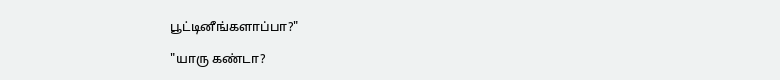பூட்டினீங்களாப்பா?"

"யாரு கண்டா?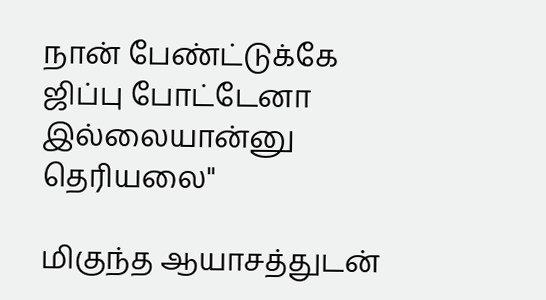நான் பேண்ட்டுக்கே ஜிப்பு போட்டேனா இல்லையான்னு தெரியலை"

மிகுந்த ஆயாசத்துடன்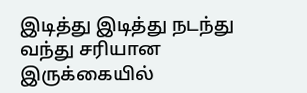இடித்து இடித்து நடந்து வந்து சரியான இருக்கையில்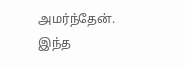அமர்ந்தேன். இந்த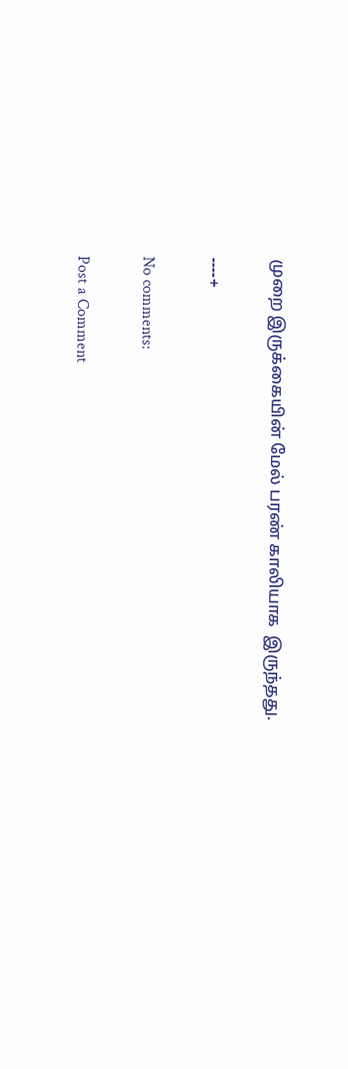முறை இருக்கையின் மேல் பரண் காலியாக  இருந்தது.

----+

No comments:

Post a Comment